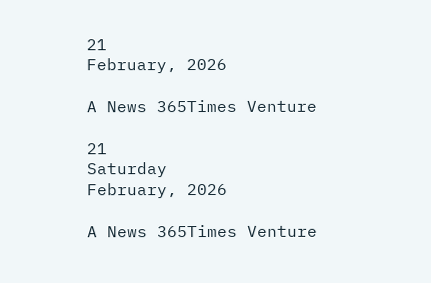21
February, 2026

A News 365Times Venture

21
Saturday
February, 2026

A News 365Times Venture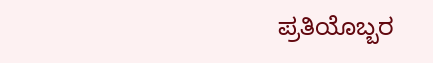ಪ್ರತಿಯೊಬ್ಬರ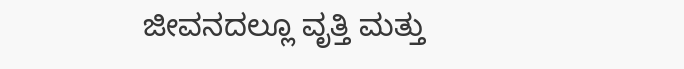ಜೀವನದಲ್ಲೂ ವೃತ್ತಿ ಮತ್ತು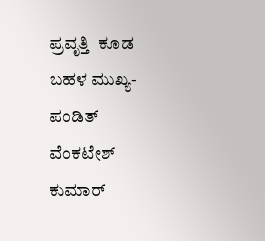ಪ್ರವೃತ್ತಿ  ಕೂಡ ಬಹಳ ಮುಖ್ಯ- ಪಂಡಿತ್ ವೆಂಕಟೇಶ್ ಕುಮಾರ್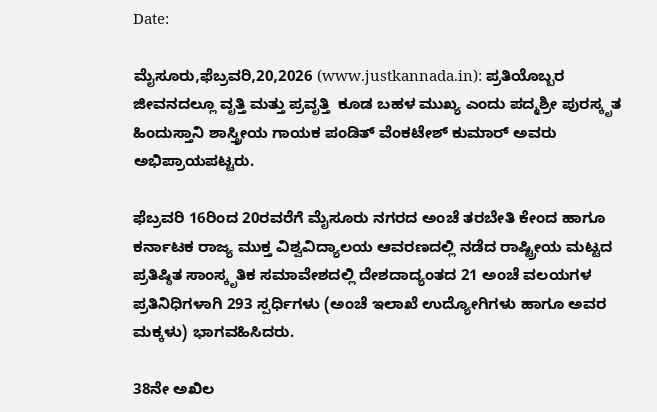Date:

ಮೈಸೂರು,ಫೆಬ್ರವರಿ,20,2026 (www.justkannada.in): ಪ್ರತಿಯೊಬ್ಬರ ಜೀವನದಲ್ಲೂ ವೃತ್ತಿ ಮತ್ತು ಪ್ರವೃತ್ತಿ  ಕೂಡ ಬಹಳ ಮುಖ್ಯ ಎಂದು ಪದ್ಮಶ್ರೀ ಪುರಸ್ಕೃತ ಹಿಂದುಸ್ತಾನಿ ಶಾಸ್ತ್ರೀಯ ಗಾಯಕ ಪಂಡಿತ್ ವೆಂಕಟೇಶ್ ಕುಮಾರ್ ಅವರು ಅಭಿಪ್ರಾಯಪಟ್ಟರು.

ಫೆಬ್ರವರಿ 16ರಿಂದ 20ರವರೆಗೆ ಮೈಸೂರು ನಗರದ ಅಂಚೆ ತರಬೇತಿ ಕೇಂದ ಹಾಗೂ ಕರ್ನಾಟಕ ರಾಜ್ಯ ಮುಕ್ತ ವಿಶ್ವವಿದ್ಯಾಲಯ ಆವರಣದಲ್ಲಿ ನಡೆದ ರಾಷ್ಟ್ರೀಯ ಮಟ್ಟದ ಪ್ರತಿಷ್ಠಿತ ಸಾಂಸ್ಕೃತಿಕ ಸಮಾವೇಶದಲ್ಲಿ ದೇಶದಾದ್ಯಂತದ 21 ಅಂಚೆ ವಲಯಗಳ ಪ್ರತಿನಿಧಿಗಳಾಗಿ 293 ಸ್ಪರ್ಧಿಗಳು (ಅಂಚೆ ಇಲಾಖೆ ಉದ್ಯೋಗಿಗಳು ಹಾಗೂ ಅವರ ಮಕ್ಕಳು) ಭಾಗವಹಿಸಿದರು.

38ನೇ ಅಖಿಲ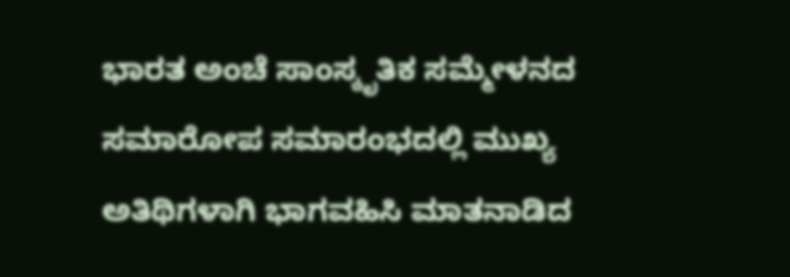ಭಾರತ ಅಂಚೆ ಸಾಂಸ್ಕೃತಿಕ ಸಮ್ಮೇಳನದ ಸಮಾರೋಪ ಸಮಾರಂಭದಲ್ಲಿ ಮುಖ್ಯ ಅತಿಥಿಗಳಾಗಿ ಭಾಗವಹಿಸಿ ಮಾತನಾಡಿದ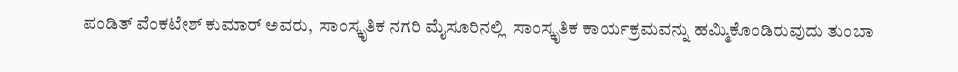ಪಂಡಿತ್ ವೆಂಕಟೇಶ್ ಕುಮಾರ್ ಅವರು,  ಸಾಂಸ್ಕೃತಿಕ ನಗರಿ ಮೈಸೂರಿನಲ್ಲಿ  ಸಾಂಸ್ಕೃತಿಕ ಕಾರ್ಯಕ್ರಮವನ್ನು ಹಮ್ಮಿಕೊಂಡಿರುವುದು ತುಂಬಾ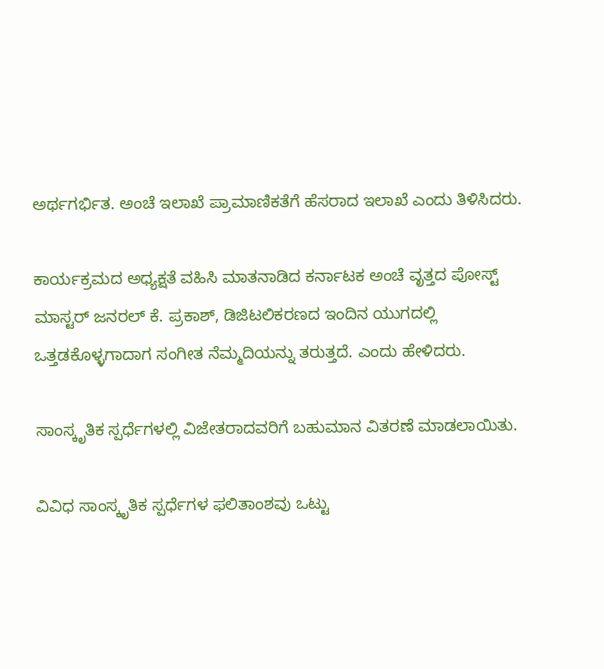ಅರ್ಥಗರ್ಭಿತ. ಅಂಚೆ ಇಲಾಖೆ ಪ್ರಾಮಾಣಿಕತೆಗೆ ಹೆಸರಾದ ಇಲಾಖೆ ಎಂದು ತಿಳಿಸಿದರು.

ಕಾರ್ಯಕ್ರಮದ ಅಧ್ಯಕ್ಷತೆ ವಹಿಸಿ ಮಾತನಾಡಿದ ಕರ್ನಾಟಕ ಅಂಚೆ ವೃತ್ತದ ಪೋಸ್ಟ್ ಮಾಸ್ಟರ್ ಜನರಲ್ ಕೆ. ಪ್ರಕಾಶ್, ಡಿಜಿಟಲಿಕರಣದ ಇಂದಿನ ಯುಗದಲ್ಲಿ ಒತ್ತಡಕೊಳ್ಳಗಾದಾಗ ಸಂಗೀತ ನೆಮ್ಮದಿಯನ್ನು ತರುತ್ತದೆ. ಎಂದು ಹೇಳಿದರು.

ಸಾಂಸ್ಕೃತಿಕ ಸ್ಪರ್ಧೆಗಳಲ್ಲಿ ವಿಜೇತರಾದವರಿಗೆ ಬಹುಮಾನ ವಿತರಣೆ ಮಾಡಲಾಯಿತು.

ವಿವಿಧ ಸಾಂಸ್ಕೃತಿಕ ಸ್ಪರ್ಧೆಗಳ ಫಲಿತಾಂಶವು ಒಟ್ಟು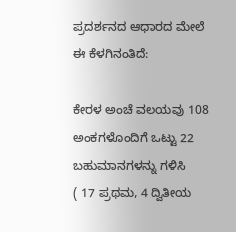ಪ್ರದರ್ಶನದ ಆಧಾರದ ಮೇಲೆ ಈ ಕೆಳಗಿನಂತಿದೆ:

ಕೇರಳ ಅಂಚೆ ವಲಯವು 108  ಅಂಕಗಳೊಂದಿಗೆ ಒಟ್ಟು 22 ಬಹುಮಾನಗಳನ್ನು ಗಳಿಸಿ                             ( 17 ಪ್ರಥಮ, 4 ದ್ವಿತೀಯ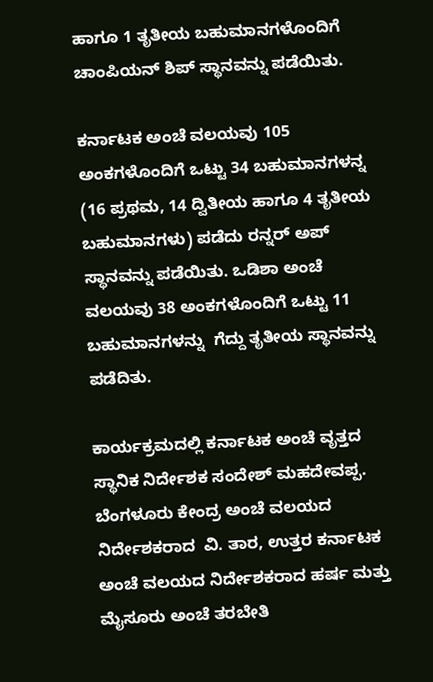ಹಾಗೂ 1 ತೃತೀಯ ಬಹುಮಾನಗಳೊಂದಿಗೆ ಚಾಂಪಿಯನ್ ಶಿಪ್ ಸ್ಥಾನವನ್ನು ಪಡೆಯಿತು.

ಕರ್ನಾಟಕ ಅಂಚೆ ವಲಯವು 105 ಅಂಕಗಳೊಂದಿಗೆ ಒಟ್ಟು 34 ಬಹುಮಾನಗಳನ್ನ (16 ಪ್ರಥಮ, 14 ದ್ವಿತೀಯ ಹಾಗೂ 4 ತೃತೀಯ ಬಹುಮಾನಗಳು) ಪಡೆದು ರನ್ನರ್‌ ಅಪ್ ಸ್ಥಾನವನ್ನು ಪಡೆಯಿತು. ಒಡಿಶಾ ಅಂಚೆ ವಲಯವು 38 ಅಂಕಗಳೊಂದಿಗೆ ಒಟ್ಟು 11 ಬಹುಮಾನಗಳನ್ನು  ಗೆದ್ದು ತೃತೀಯ ಸ್ಥಾನವನ್ನು ಪಡೆದಿತು.

ಕಾರ್ಯಕ್ರಮದಲ್ಲಿ ಕರ್ನಾಟಕ ಅಂಚೆ ವೃತ್ತದ ಸ್ಥಾನಿಕ ನಿರ್ದೇಶಕ ಸಂದೇಶ್ ಮಹದೇವಪ್ಪ. ಬೆಂಗಳೂರು ಕೇಂದ್ರ ಅಂಚೆ ವಲಯದ ನಿರ್ದೇಶಕರಾದ  ವಿ. ತಾರ, ಉತ್ತರ ಕರ್ನಾಟಕ ಅಂಚೆ ವಲಯದ ನಿರ್ದೇಶಕರಾದ ಹರ್ಷ ಮತ್ತು ಮೈಸೂರು ಅಂಚೆ ತರಬೇತಿ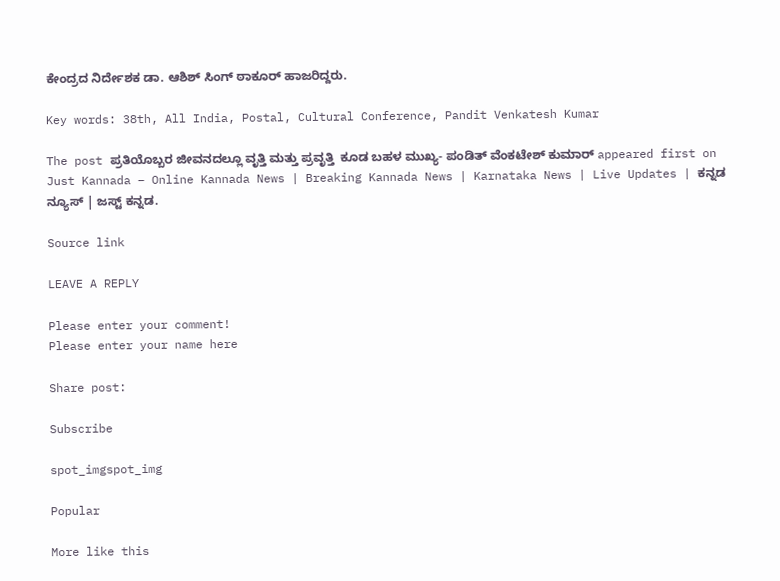ಕೇಂದ್ರದ ನಿರ್ದೇಶಕ ಡಾ. ಆಶಿಶ್ ಸಿಂಗ್ ಠಾಕೂರ್ ಹಾಜರಿದ್ದರು.

Key words: 38th, All India, Postal, Cultural Conference, Pandit Venkatesh Kumar

The post ಪ್ರತಿಯೊಬ್ಬರ ಜೀವನದಲ್ಲೂ ವೃತ್ತಿ ಮತ್ತು ಪ್ರವೃತ್ತಿ  ಕೂಡ ಬಹಳ ಮುಖ್ಯ- ಪಂಡಿತ್ ವೆಂಕಟೇಶ್ ಕುಮಾರ್ appeared first on Just Kannada – Online Kannada News | Breaking Kannada News | Karnataka News | Live Updates | ಕನ್ನಡ ನ್ಯೂಸ್ | ಜಸ್ಟ್ ಕನ್ನಡ.

Source link

LEAVE A REPLY

Please enter your comment!
Please enter your name here

Share post:

Subscribe

spot_imgspot_img

Popular

More like this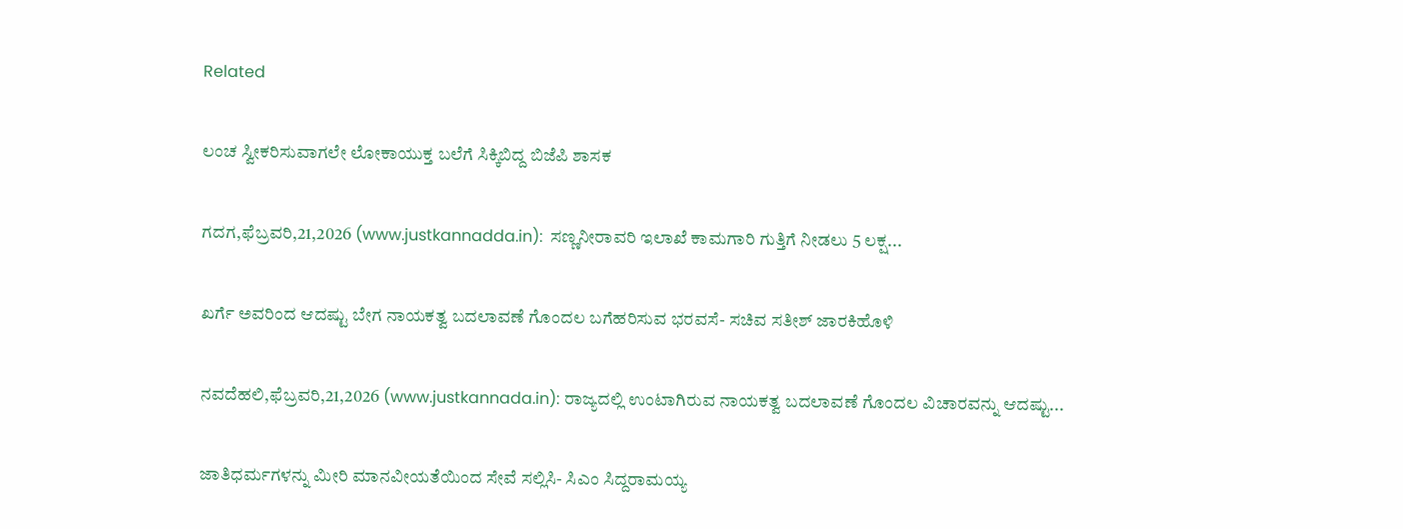Related

ಲಂಚ ಸ್ವೀಕರಿಸುವಾಗಲೇ ಲೋಕಾಯುಕ್ತ ಬಲೆಗೆ ಸಿಕ್ಕಿಬಿದ್ದ ಬಿಜೆಪಿ ಶಾಸಕ

ಗದಗ,ಫೆಬ್ರವರಿ,21,2026 (www.justkannadda.in):  ಸಣ್ಣನೀರಾವರಿ ಇಲಾಖೆ ಕಾಮಗಾರಿ ಗುತ್ತಿಗೆ ನೀಡಲು 5 ಲಕ್ಷ...

ಖರ್ಗೆ ಅವರಿಂದ ಆದಷ್ಟು ಬೇಗ ನಾಯಕತ್ವ ಬದಲಾವಣೆ ಗೊಂದಲ ಬಗೆಹರಿಸುವ ಭರವಸೆ- ಸಚಿವ ಸತೀಶ್ ಜಾರಕಿಹೊಳಿ

ನವದೆಹಲಿ,ಫೆಬ್ರವರಿ,21,2026 (www.justkannada.in): ರಾಜ್ಯದಲ್ಲಿ ಉಂಟಾಗಿರುವ ನಾಯಕತ್ವ ಬದಲಾವಣೆ ಗೊಂದಲ ವಿಚಾರವನ್ನು ಆದಷ್ಟು...

ಜಾತಿಧರ್ಮಗಳನ್ನು ಮೀರಿ ಮಾನವೀಯತೆಯಿಂದ ಸೇವೆ ಸಲ್ಲಿಸಿ- ಸಿಎಂ ಸಿದ್ದರಾಮಯ್ಯ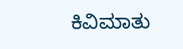ಕಿವಿಮಾತು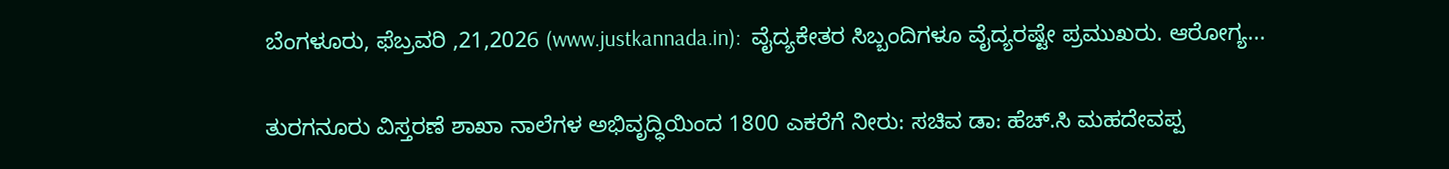ಬೆಂಗಳೂರು, ಫೆಬ್ರವರಿ ,21,2026 (www.justkannada.in):  ವೈದ್ಯಕೇತರ ಸಿಬ್ಬಂದಿಗಳೂ ವೈದ್ಯರಷ್ಟೇ ಪ್ರಮುಖರು. ಆರೋಗ್ಯ...

ತುರಗನೂರು ವಿಸ್ತರಣೆ ಶಾಖಾ ನಾಲೆಗಳ ಅಭಿವೃದ್ಧಿಯಿಂದ 1800 ಎಕರೆಗೆ ನೀರು: ಸಚಿವ ಡಾ: ಹೆಚ್.ಸಿ ಮಹದೇವಪ್ಪ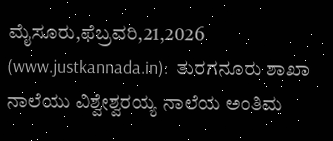ಮೈಸೂರು,ಫೆಬ್ರವರಿ,21,2026 (www.justkannada.in):  ತುರಗನೂರು ಶಾಖಾ ನಾಲೆಯು ವಿಶ್ವೇಶ್ವರಯ್ಯ ನಾಲೆಯ ಅಂತಿಮ‌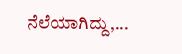ನೆಲೆಯಾಗಿದ್ದು,...